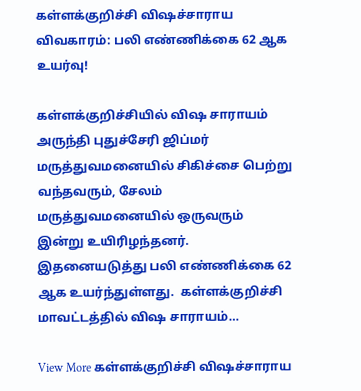கள்ளக்குறிச்சி விஷச்சாராய விவகாரம்: பலி எண்ணிக்கை 62 ஆக உயர்வு!

கள்ளக்குறிச்சியில் விஷ சாராயம் அருந்தி புதுச்சேரி ஜிப்மர் மருத்துவமனையில் சிகிச்சை பெற்று வந்தவரும், சேலம் மருத்துவமனையில் ஒருவரும் இன்று உயிரிழந்தனர்.  இதனையடுத்து பலி எண்ணிக்கை 62 ஆக உயர்ந்துள்ளது.  கள்ளக்குறிச்சி மாவட்டத்தில் விஷ சாராயம்…

View More கள்ளக்குறிச்சி விஷச்சாராய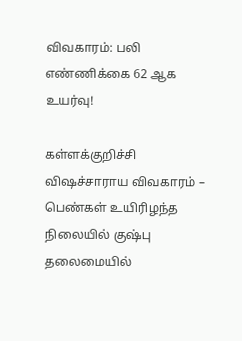விவகாரம்: பலி எண்ணிக்கை 62 ஆக உயர்வு!

கள்ளக்குறிச்சி விஷச்சாராய விவகாரம் – பெண்கள் உயிரிழந்த நிலையில் குஷ்பு தலைமையில்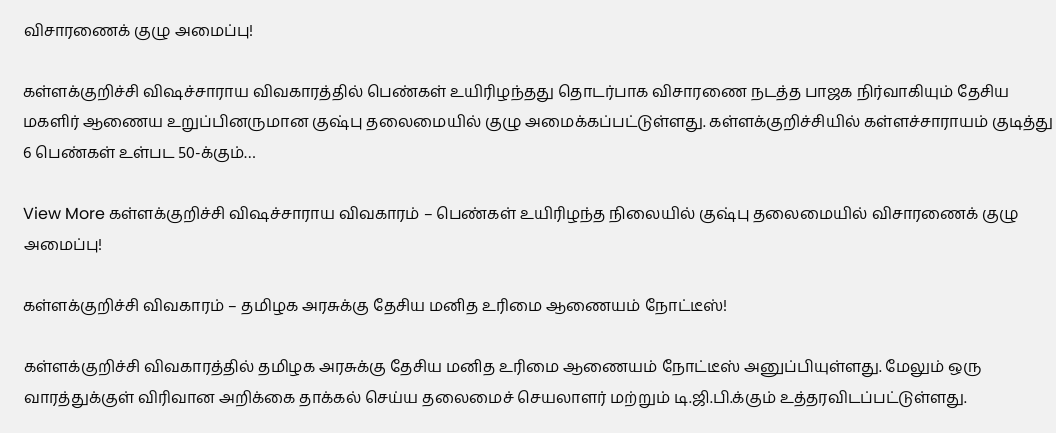விசாரணைக் குழு அமைப்பு!

கள்ளக்குறிச்சி விஷச்சாராய விவகாரத்தில் பெண்கள் உயிரிழந்தது தொடர்பாக விசாரணை நடத்த பாஜக நிர்வாகியும் தேசிய மகளிர் ஆணைய உறுப்பினருமான குஷ்பு தலைமையில் குழு அமைக்கப்பட்டுள்ளது. கள்ளக்குறிச்சியில் கள்ளச்சாராயம் குடித்து 6 பெண்கள் உள்பட 50-க்கும்…

View More கள்ளக்குறிச்சி விஷச்சாராய விவகாரம் – பெண்கள் உயிரிழந்த நிலையில் குஷ்பு தலைமையில் விசாரணைக் குழு அமைப்பு!

கள்ளக்குறிச்சி விவகாரம் – தமிழக அரசுக்கு தேசிய மனித உரிமை ஆணையம் நோட்டீஸ்!

கள்ளக்குறிச்சி விவகாரத்தில் தமிழக அரசுக்கு தேசிய மனித உரிமை ஆணையம் நோட்டீஸ் அனுப்பியுள்ளது. மேலும் ஒரு வாரத்துக்குள் விரிவான அறிக்கை தாக்கல் செய்ய தலைமைச் செயலாளர் மற்றும் டி.ஜி.பி.க்கும் உத்தரவிடப்பட்டுள்ளது.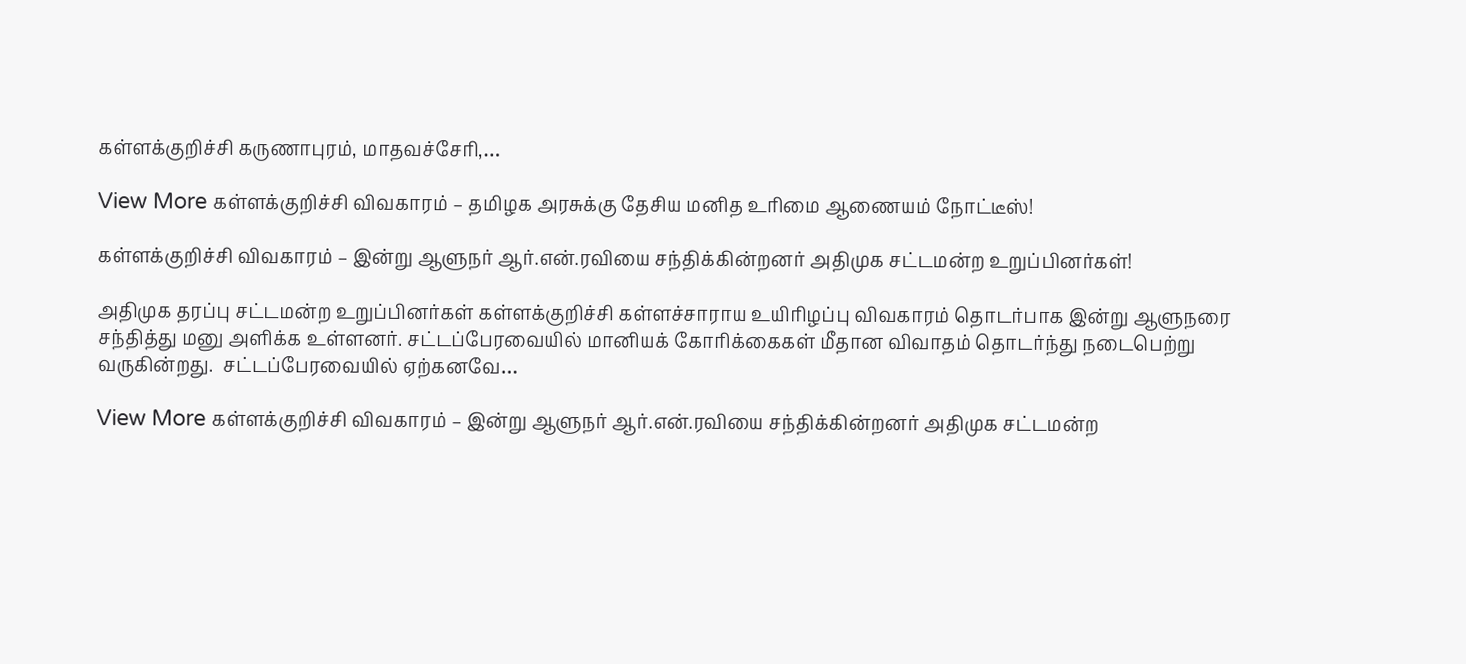கள்ளக்குறிச்சி கருணாபுரம், மாதவச்சோி,…

View More கள்ளக்குறிச்சி விவகாரம் – தமிழக அரசுக்கு தேசிய மனித உரிமை ஆணையம் நோட்டீஸ்!

கள்ளக்குறிச்சி விவகாரம் – இன்று ஆளுநர் ஆர்.என்.ரவியை சந்திக்கின்றனர் அதிமுக சட்டமன்ற உறுப்பினர்கள்!

அதிமுக தரப்பு சட்டமன்ற உறுப்பினர்கள் கள்ளக்குறிச்சி கள்ளச்சாராய உயிரிழப்பு விவகாரம் தொடர்பாக இன்று ஆளுநரை சந்தித்து மனு அளிக்க உள்ளனர். சட்டப்பேரவையில் மானியக் கோரிக்கைகள் மீதான விவாதம் தொடர்ந்து நடைபெற்று வருகின்றது.  சட்டப்பேரவையில் ஏற்கனவே…

View More கள்ளக்குறிச்சி விவகாரம் – இன்று ஆளுநர் ஆர்.என்.ரவியை சந்திக்கின்றனர் அதிமுக சட்டமன்ற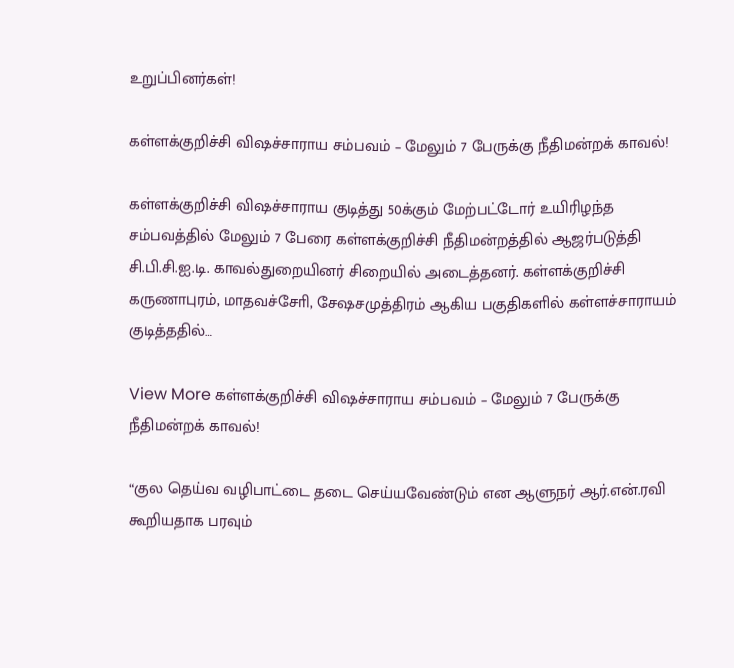உறுப்பினர்கள்!

கள்ளக்குறிச்சி விஷச்சாராய சம்பவம் – மேலும் 7 பேருக்கு நீதிமன்றக் காவல்!

கள்ளக்குறிச்சி விஷச்சாராய குடித்து 50க்கும் மேற்பட்டோர் உயிரிழந்த சம்பவத்தில் மேலும் 7 பேரை கள்ளக்குறிச்சி நீதிமன்றத்தில் ஆஜர்படுத்தி சி.பி.சி.ஐ.டி. காவல்துறையினர் சிறையில் அடைத்தனர். கள்ளக்குறிச்சி கருணாபுரம், மாதவச்சோி, சேஷசமுத்திரம் ஆகிய பகுதிகளில் கள்ளச்சாராயம் குடித்ததில்…

View More கள்ளக்குறிச்சி விஷச்சாராய சம்பவம் – மேலும் 7 பேருக்கு நீதிமன்றக் காவல்!

“குல தெய்வ வழிபாட்டை தடை செய்யவேண்டும் என ஆளுநர் ஆர்.என்.ரவி கூறியதாக பரவும்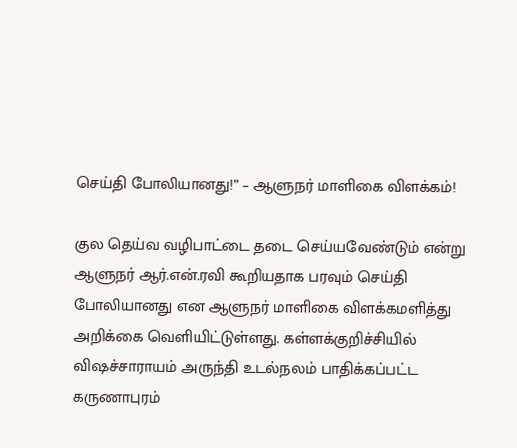செய்தி போலியானது!” – ஆளுநர் மாளிகை விளக்கம்!

குல தெய்வ வழிபாட்டை தடை செய்யவேண்டும் என்று ஆளுநர் ஆர்.என்.ரவி கூறியதாக பரவும் செய்தி போலியானது என ஆளுநர் மாளிகை விளக்கமளித்து அறிக்கை வெளியிட்டுள்ளது. கள்ளக்குறிச்சியில் விஷச்சாராயம் அருந்தி உடல்நலம் பாதிக்கப்பட்ட கருணாபுரம்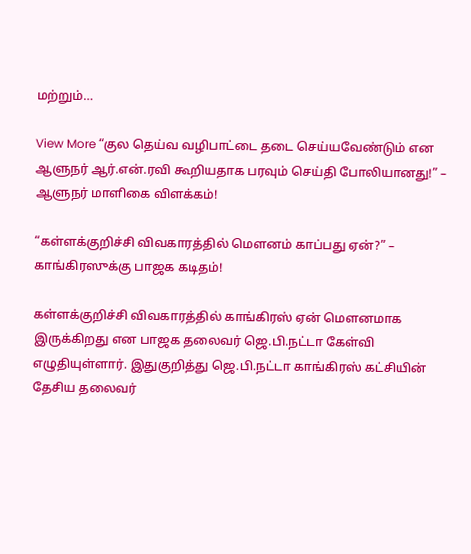மற்றும்…

View More “குல தெய்வ வழிபாட்டை தடை செய்யவேண்டும் என ஆளுநர் ஆர்.என்.ரவி கூறியதாக பரவும் செய்தி போலியானது!” – ஆளுநர் மாளிகை விளக்கம்!

“கள்ளக்குறிச்சி விவகாரத்தில் மெளனம் காப்பது ஏன்?” – காங்கிரஸுக்கு பாஜக கடிதம்!

கள்ளக்குறிச்சி விவகாரத்தில் காங்கிரஸ் ஏன் மெளனமாக இருக்கிறது என பாஜக தலைவர் ஜெ.பி.நட்டா கேள்வி எழுதியுள்ளார். இதுகுறித்து ஜெ.பி.நட்டா காங்கிரஸ் கட்சியின் தேசிய தலைவர்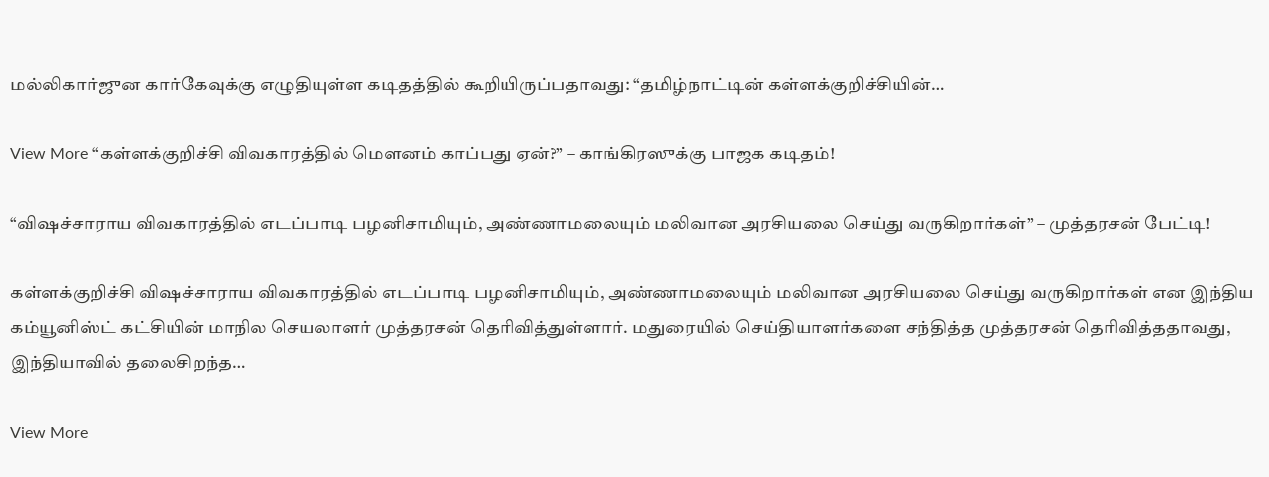மல்லிகார்ஜுன கார்கேவுக்கு எழுதியுள்ள கடிதத்தில் கூறியிருப்பதாவது: “தமிழ்நாட்டின் கள்ளக்குறிச்சியின்…

View More “கள்ளக்குறிச்சி விவகாரத்தில் மெளனம் காப்பது ஏன்?” – காங்கிரஸுக்கு பாஜக கடிதம்!

“விஷச்சாராய விவகாரத்தில் எடப்பாடி பழனிசாமியும், அண்ணாமலையும் மலிவான அரசியலை செய்து வருகிறார்கள்” – முத்தரசன் பேட்டி!

கள்ளக்குறிச்சி விஷச்சாராய விவகாரத்தில் எடப்பாடி பழனிசாமியும், அண்ணாமலையும் மலிவான அரசியலை செய்து வருகிறார்கள் என இந்திய கம்யூனிஸ்ட் கட்சியின் மாநில செயலாளர் முத்தரசன் தெரிவித்துள்ளார். மதுரையில் செய்தியாளர்களை சந்தித்த முத்தரசன் தெரிவித்ததாவது, இந்தியாவில் தலைசிறந்த…

View More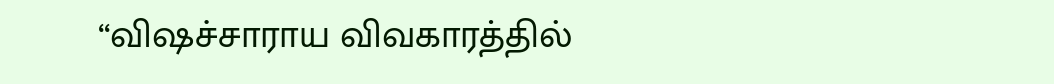“விஷச்சாராய விவகாரத்தில்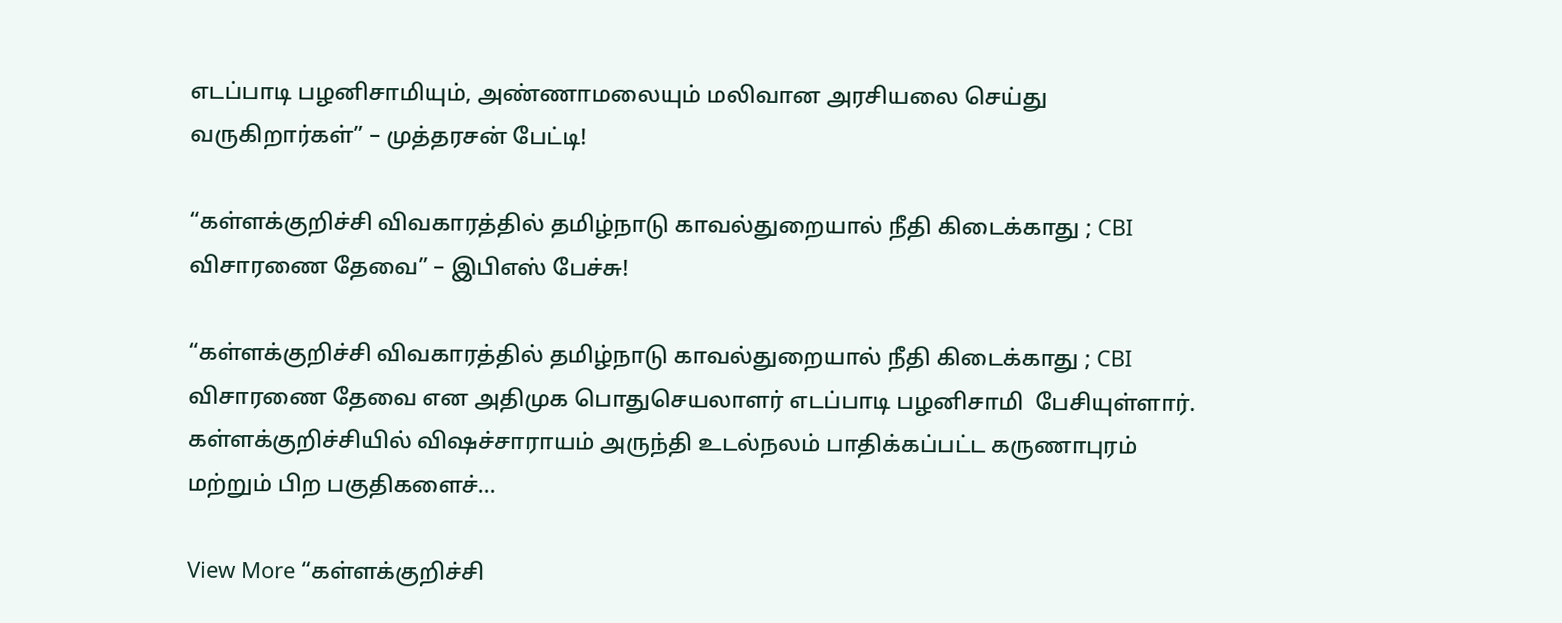எடப்பாடி பழனிசாமியும், அண்ணாமலையும் மலிவான அரசியலை செய்து வருகிறார்கள்” – முத்தரசன் பேட்டி!

“கள்ளக்குறிச்சி விவகாரத்தில் தமிழ்நாடு காவல்துறையால் நீதி கிடைக்காது ; CBI விசாரணை தேவை” – இபிஎஸ் பேச்சு!

“கள்ளக்குறிச்சி விவகாரத்தில் தமிழ்நாடு காவல்துறையால் நீதி கிடைக்காது ; CBI விசாரணை தேவை என அதிமுக பொதுசெயலாளர் எடப்பாடி பழனிசாமி  பேசியுள்ளார். கள்ளக்குறிச்சியில் விஷச்சாராயம் அருந்தி உடல்நலம் பாதிக்கப்பட்ட கருணாபுரம் மற்றும் பிற பகுதிகளைச்…

View More “கள்ளக்குறிச்சி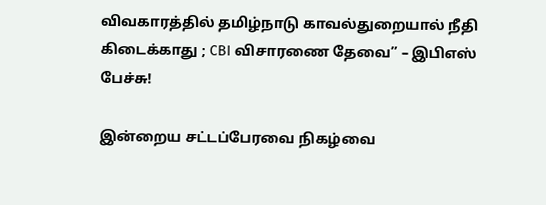விவகாரத்தில் தமிழ்நாடு காவல்துறையால் நீதி கிடைக்காது ; CBI விசாரணை தேவை” – இபிஎஸ் பேச்சு!

இன்றைய சட்டப்பேரவை நிகழ்வை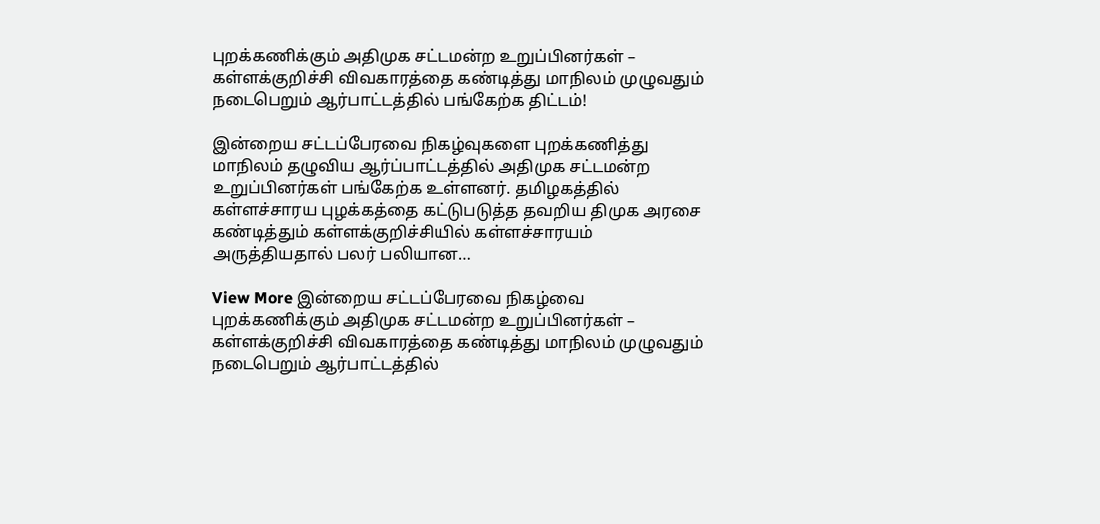புறக்கணிக்கும் அதிமுக சட்டமன்ற உறுப்பினர்கள் – கள்ளக்குறிச்சி விவகாரத்தை கண்டித்து மாநிலம் முழுவதும் நடைபெறும் ஆர்பாட்டத்தில் பங்கேற்க திட்டம்!

இன்றைய சட்டப்பேரவை நிகழ்வுகளை புறக்கணித்து மாநிலம் தழுவிய ஆர்ப்பாட்டத்தில் அதிமுக சட்டமன்ற உறுப்பினர்கள் பங்கேற்க உள்ளனர். தமிழகத்தில் கள்ளச்சாரய புழக்கத்தை கட்டுபடுத்த தவறிய திமுக அரசை கண்டித்தும் கள்ளக்குறிச்சியில் கள்ளச்சாரயம் அருத்தியதால் பலர் பலியான…

View More இன்றைய சட்டப்பேரவை நிகழ்வை புறக்கணிக்கும் அதிமுக சட்டமன்ற உறுப்பினர்கள் – கள்ளக்குறிச்சி விவகாரத்தை கண்டித்து மாநிலம் முழுவதும் நடைபெறும் ஆர்பாட்டத்தில்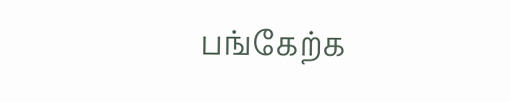பங்கேற்க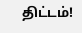திட்டம்!